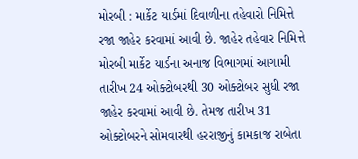મોરબી : માર્કેટ યાર્ડમાં દિવાળીના તહેવારો નિમિત્તે રજા જાહેર કરવામાં આવી છે. જાહેર તહેવાર નિમિત્તે મોરબી માર્કેટ યાર્ડના અનાજ વિભાગમાં આગામી તારીખ 24 ઓક્ટોબરથી 30 ઓક્ટોબર સુધી રજા જાહેર કરવામાં આવી છે. તેમજ તારીખ 31 ઓક્ટોબરને સોમવારથી હરરાજીનું કામકાજ રાબેતા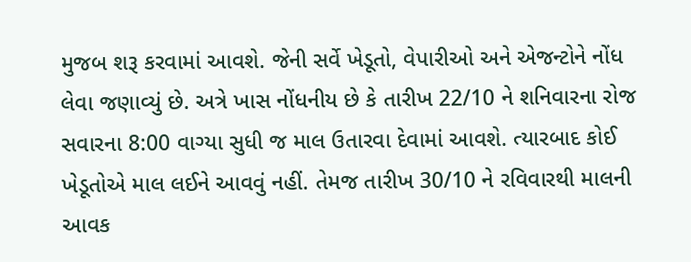મુજબ શરૂ કરવામાં આવશે. જેની સર્વે ખેડૂતો, વેપારીઓ અને એજન્ટોને નોંધ લેવા જણાવ્યું છે. અત્રે ખાસ નોંધનીય છે કે તારીખ 22/10 ને શનિવારના રોજ સવારના 8:00 વાગ્યા સુધી જ માલ ઉતારવા દેવામાં આવશે. ત્યારબાદ કોઈ ખેડૂતોએ માલ લઈને આવવું નહીં. તેમજ તારીખ 30/10 ને રવિવારથી માલની આવક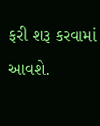ફરી શરૂ કરવામાં આવશે.